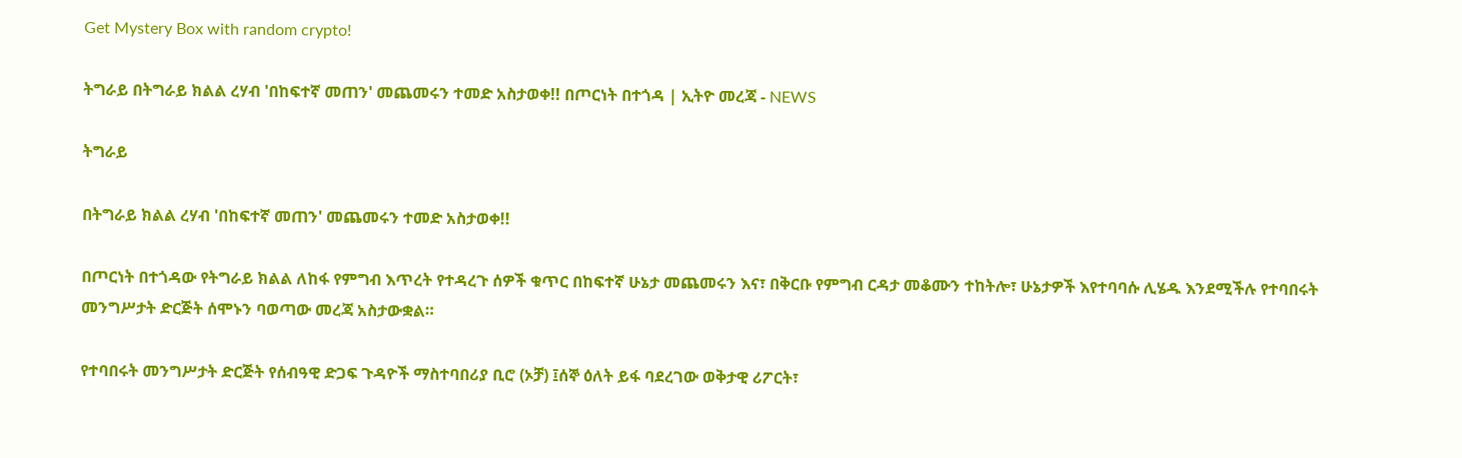Get Mystery Box with random crypto!

ትግራይ በትግራይ ክልል ረሃብ 'በከፍተኛ መጠን' መጨመሩን ተመድ አስታወቀ!! በጦርነት በተጎዳ | ኢትዮ መረጃ - NEWS

ትግራይ

በትግራይ ክልል ረሃብ 'በከፍተኛ መጠን' መጨመሩን ተመድ አስታወቀ!!

በጦርነት በተጎዳው የትግራይ ክልል ለከፋ የምግብ እጥረት የተዳረጉ ሰዎች ቁጥር በከፍተኛ ሁኔታ መጨመሩን እና፣ በቅርቡ የምግብ ርዳታ መቆሙን ተከትሎ፣ ሁኔታዎች እየተባባሱ ሊሄዱ እንደሚችሉ የተባበሩት መንግሥታት ድርጅት ሰሞኑን ባወጣው መረጃ አስታውቋል።

የተባበሩት መንግሥታት ድርጅት የሰብዓዊ ድጋፍ ጉዳዮች ማስተባበሪያ ቢሮ (ኦቻ) ፤ሰኞ ዕለት ይፋ ባደረገው ወቅታዊ ሪፖርት፣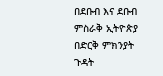በደቡብ እና ደቡብ ምስራቅ ኢትዮጵያ በድርቅ ምክንያት ጉዳት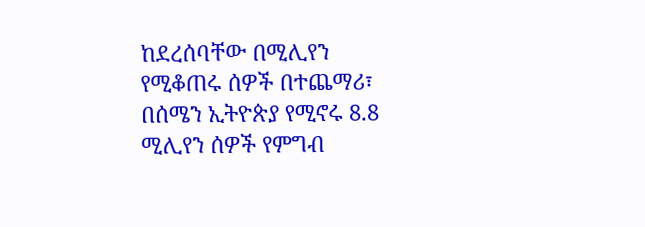ከደረሰባቸው በሚሊየን የሚቆጠሩ ሰዎች በተጨማሪ፣ በሰሜን ኢትዮጵያ የሚኖሩ 8.8 ሚሊየን ሰዎች የምግብ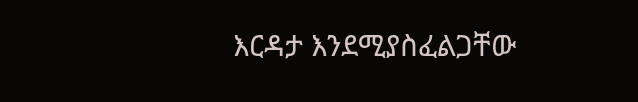እርዳታ እንደሚያስፈልጋቸው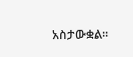አስታውቋል።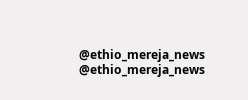@ethio_mereja_news
@ethio_mereja_news